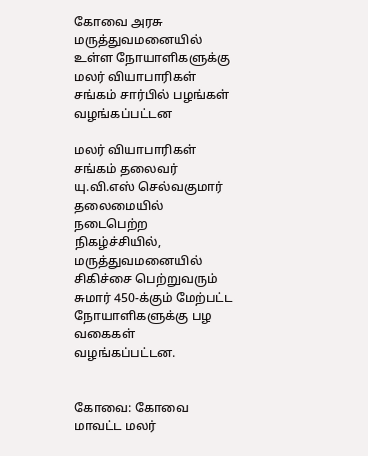கோவை அரசு மருத்துவமனையில் உள்ள நோயாளிகளுக்கு மலர் வியாபாரிகள் சங்கம் சார்பில் பழங்கள் வழங்கப்பட்டன

மலர் வியாபாரிகள் சங்கம் தலைவர் யு.வி.எஸ் செல்வகுமார் தலைமையில் நடைபெற்ற நிகழ்ச்சியில், மருத்துவமனையில் சிகிச்சை பெற்றுவரும் சுமார் 450-க்கும் மேற்பட்ட நோயாளிகளுக்கு பழ வகைகள் வழங்கப்பட்டன.


கோவை: கோவை மாவட்ட மலர்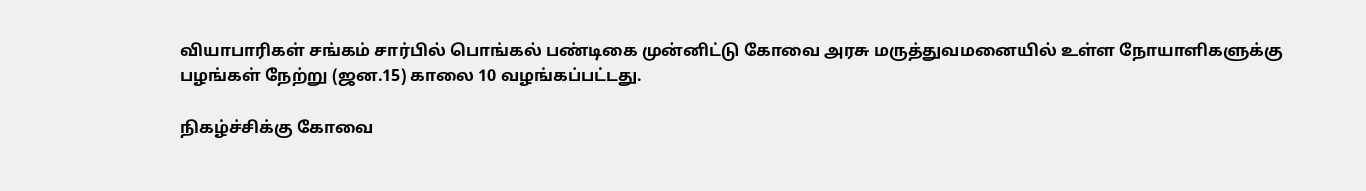வியாபாரிகள் சங்கம் சார்பில் பொங்கல் பண்டிகை முன்னிட்டு கோவை அரசு மருத்துவமனையில் உள்ள நோயாளிகளுக்கு பழங்கள் நேற்று (ஜன.15) காலை 10 வழங்கப்பட்டது.

நிகழ்ச்சிக்கு கோவை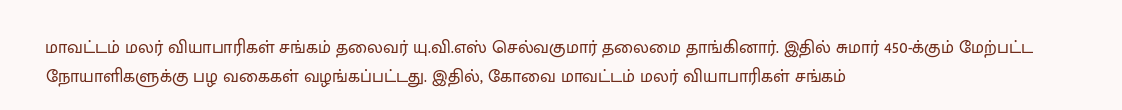மாவட்டம் மலர் வியாபாரிகள் சங்கம் தலைவர் யு.வி.எஸ் செல்வகுமார் தலைமை தாங்கினார். இதில் சுமார் 450-க்கும் மேற்பட்ட நோயாளிகளுக்கு பழ வகைகள் வழங்கப்பட்டது. இதில், கோவை மாவட்டம் மலர் வியாபாரிகள் சங்கம்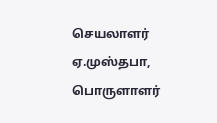செயலாளர் ஏ.முஸ்தபா, பொருளாளர்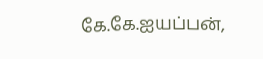கே.கே.ஐயப்பன்,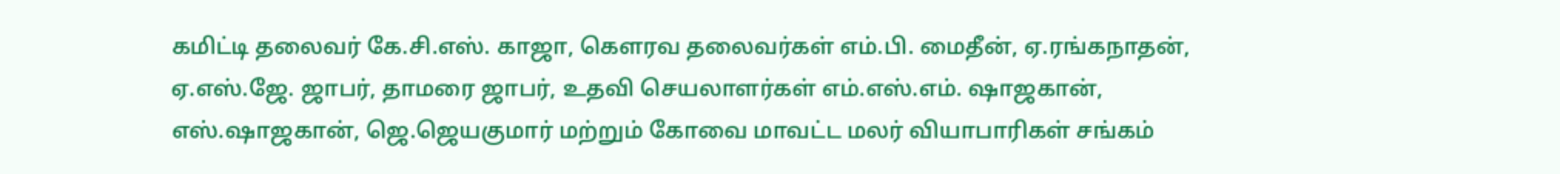கமிட்டி தலைவர் கே.சி.எஸ். காஜா, கௌரவ தலைவர்கள் எம்.பி. மைதீன், ஏ.ரங்கநாதன், ஏ.எஸ்.ஜே. ஜாபர், தாமரை ஜாபர், உதவி செயலாளர்கள் எம்.எஸ்.எம். ஷாஜகான், எஸ்.ஷாஜகான், ஜெ.ஜெயகுமார் மற்றும் கோவை மாவட்ட மலர் வியாபாரிகள் சங்கம்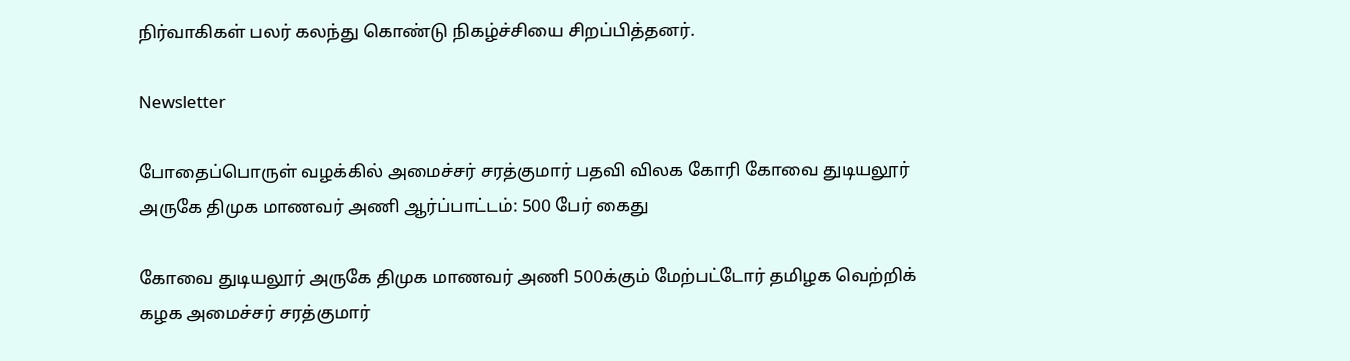நிர்வாகிகள் பலர் கலந்து கொண்டு நிகழ்ச்சியை சிறப்பித்தனர்.

Newsletter

போதைப்பொருள் வழக்கில் அமைச்சர் சரத்குமார் பதவி விலக கோரி கோவை துடியலூர் அருகே திமுக மாணவர் அணி ஆர்ப்பாட்டம்: 500 பேர் கைது

கோவை துடியலூர் அருகே திமுக மாணவர் அணி 500க்கும் மேற்பட்டோர் தமிழக வெற்றிக் கழக அமைச்சர் சரத்குமார்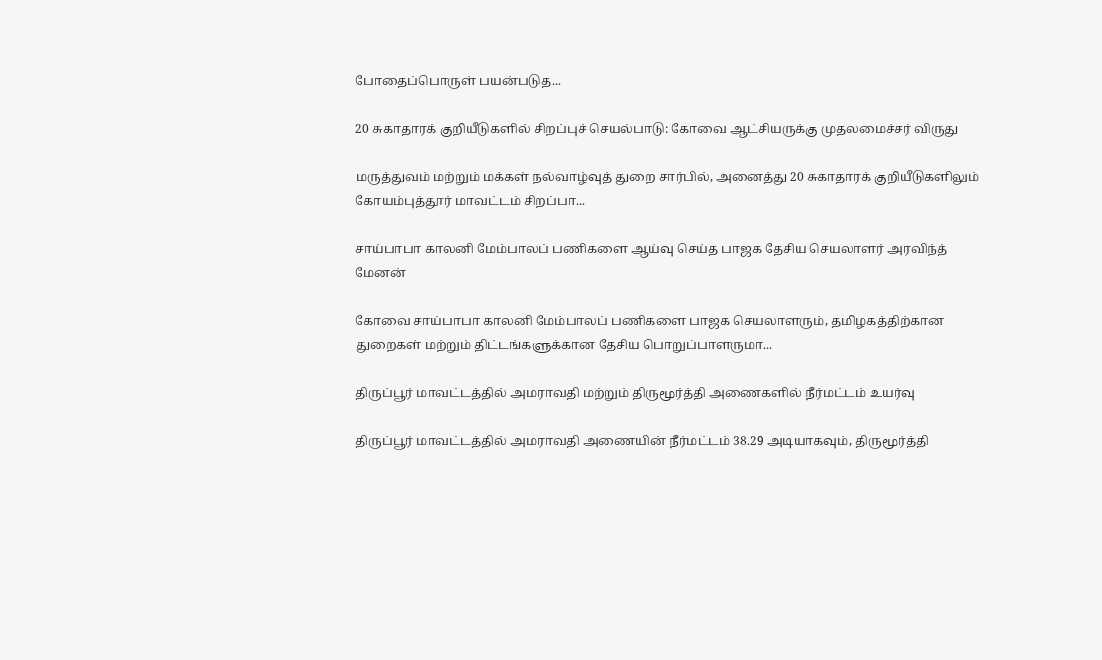போதைப்பொருள் பயன்படுத...

20 சுகாதாரக் குறியீடுகளில் சிறப்புச் செயல்பாடு: கோவை ஆட்சியருக்கு முதலமைச்சர் விருது

மருத்துவம் மற்றும் மக்கள் நல்வாழ்வுத் துறை சார்பில், அனைத்து 20 சுகாதாரக் குறியீடுகளிலும் கோயம்புத்தூர் மாவட்டம் சிறப்பா...

சாய்பாபா காலனி மேம்பாலப் பணிகளை ஆய்வு செய்த பாஜக தேசிய செயலாளர் அரவிந்த் மேனன்

கோவை சாய்பாபா காலனி மேம்பாலப் பணிகளை பாஜக செயலாளரும், தமிழகத்திற்கான துறைகள் மற்றும் திட்டங்களுக்கான தேசிய பொறுப்பாளருமா...

திருப்பூர் மாவட்டத்தில் அமராவதி மற்றும் திருமூர்த்தி அணைகளில் நீர்மட்டம் உயர்வு

திருப்பூர் மாவட்டத்தில் அமராவதி அணையின் நீர்மட்டம் 38.29 அடியாகவும், திருமூர்த்தி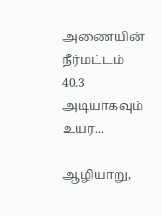அணையின் நீர்மட்டம் 40.3 அடியாகவும் உயர...

ஆழியாறு,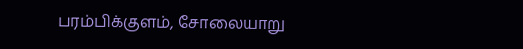பரம்பிக்குளம், சோலையாறு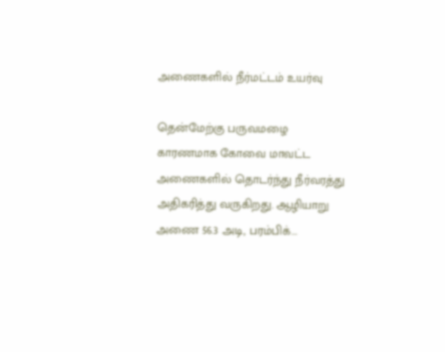அணைகளில் நீர்மட்டம் உயர்வு

தென்மேற்கு பருவமழை காரணமாக கோவை மாவட்ட அணைகளில் தொடர்ந்து நீர்வரத்து அதிகரித்து வருகிறது. ஆழியாறு அணை 56.3 அடி, பரம்பிக்...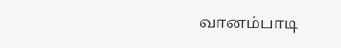வானம்பாடி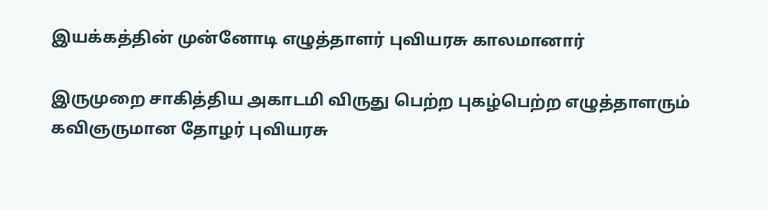இயக்கத்தின் முன்னோடி எழுத்தாளர் புவியரசு காலமானார்

இருமுறை சாகித்திய அகாடமி விருது பெற்ற புகழ்பெற்ற எழுத்தாளரும் கவிஞருமான தோழர் புவியரசு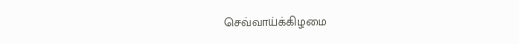செவ்வாய்க்கிழமை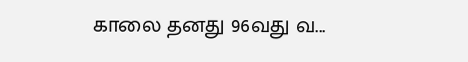காலை தனது 96வது வ...